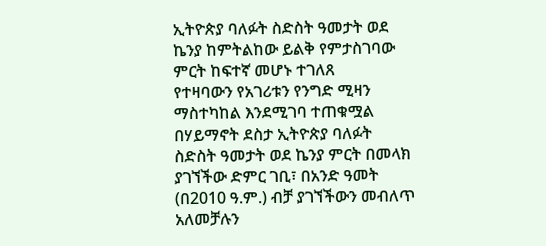ኢትዮጵያ ባለፉት ስድስት ዓመታት ወደ ኬንያ ከምትልከው ይልቅ የምታስገባው ምርት ከፍተኛ መሆኑ ተገለጸ
የተዛባውን የአገሪቱን የንግድ ሚዛን ማስተካከል እንደሚገባ ተጠቁሟል በሃይማኖት ደስታ ኢትዮጵያ ባለፉት ስድስት ዓመታት ወደ ኬንያ ምርት በመላክ ያገኘችው ድምር ገቢ፣ በአንድ ዓመት (በ2010 ዓ.ም.) ብቻ ያገኘችውን መብለጥ አለመቻሉን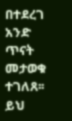በተደረገ አንድ ጥናት መታወቁ ተገለጸ፡፡ ይህ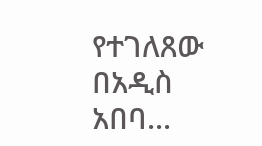የተገለጸው በአዲስ አበባ...